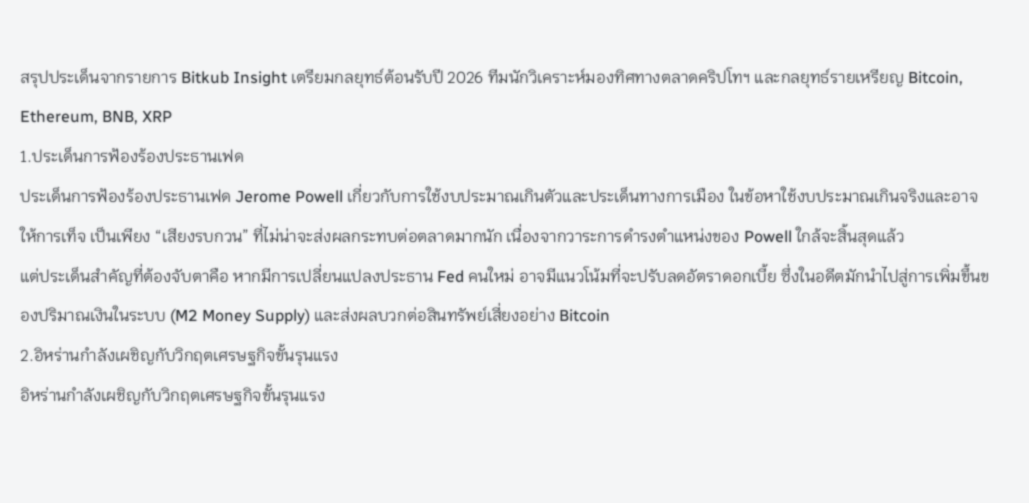สรุปประเด็นจากรายการ Bitkub Insight เตรียมกลยุทธ์ต้อนรับปี 2026 ทีมนักวิเคราะห์มองทิศทางตลาดคริปโทฯ และกลยุทธ์รายเหรียญ Bitcoin, Ethereum, BNB, XRP
1.ประเด็นการฟ้องร้องประธานเฟด
ประเด็นการฟ้องร้องประธานเฟด Jerome Powell เกี่ยวกับการใช้งบประมาณเกินตัวและประเด็นทางการเมือง ในข้อหาใช้งบประมาณเกินจริงและอาจให้การเท็จ เป็นเพียง “เสียงรบกวน” ที่ไม่น่าจะส่งผลกระทบต่อตลาดมากนัก เนื่องจากวาระการดำรงตำแหน่งของ Powell ใกล้จะสิ้นสุดแล้ว
แต่ประเด็นสำคัญที่ต้องจับตาคือ หากมีการเปลี่ยนแปลงประธาน Fed คนใหม่ อาจมีแนวโน้มที่จะปรับลดอัตราดอกเบี้ย ซึ่งในอดีตมักนำไปสู่การเพิ่มขึ้นของปริมาณเงินในระบบ (M2 Money Supply) และส่งผลบวกต่อสินทรัพย์เสี่ยงอย่าง Bitcoin
2.อิหร่านกำลังเผชิญกับวิกฤตเศรษฐกิจขั้นรุนแรง
อิหร่านกำลังเผชิญกับวิกฤตเศรษฐกิจขั้นรุนแรง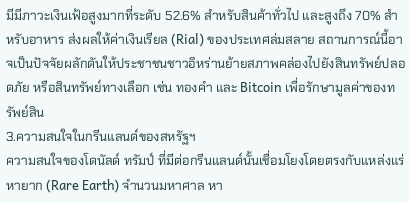มีมีภาวะเงินเฟ้อสูงมากที่ระดับ 52.6% สำหรับสินค้าทั่วไป และสูงถึง 70% สำหรับอาหาร ส่งผลให้ค่าเงินเรียล (Rial) ของประเทศล่มสลาย สถานการณ์นี้อาจเป็นปัจจัยผลักดันให้ประชาชนชาวอิหร่านย้ายสภาพคล่องไปยังสินทรัพย์ปลอดภัย หรือสินทรัพย์ทางเลือก เช่น ทองคำ และ Bitcoin เพื่อรักษามูลค่าของทรัพย์สิน
3.ความสนใจในกรีนแลนด์ของสหรัฐฯ
ความสนใจของโดนัลด์ ทรัมป์ ที่มีต่อกรีนแลนด์นั้นเชื่อมโยงโดยตรงกับแหล่งแร่หายาก (Rare Earth) จำนวนมหาศาล หา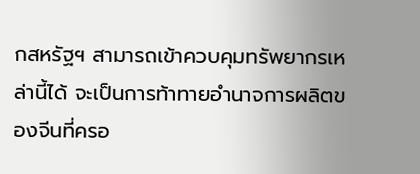กสหรัฐฯ สามารถเข้าควบคุมทรัพยากรเหล่านี้ได้ จะเป็นการท้าทายอำนาจการผลิตของจีนที่ครอ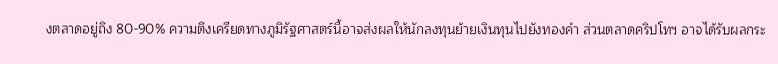งตลาดอยู่ถึง 80-90% ความตึงเครียดทางภูมิรัฐศาสตร์นี้อาจส่งผลให้นักลงทุนย้ายเงินทุนไปยังทองคำ ส่วนตลาดคริปโทฯ อาจได้รับผลกระ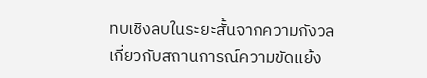ทบเชิงลบในระยะสั้นจากความกังวลเกี่ยวกับสถานการณ์ความขัดแย้ง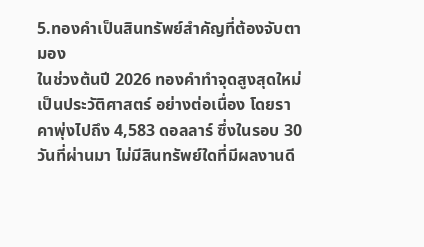5.ทองคำเป็นสินทรัพย์สำคัญที่ต้องจับตามอง
ในช่วงต้นปี 2026 ทองคำทำจุดสูงสุดใหม่เป็นประวัติศาสตร์ อย่างต่อเนื่อง โดยราคาพุ่งไปถึง 4,583 ดอลลาร์ ซึ่งในรอบ 30 วันที่ผ่านมา ไม่มีสินทรัพย์ใดที่มีผลงานดี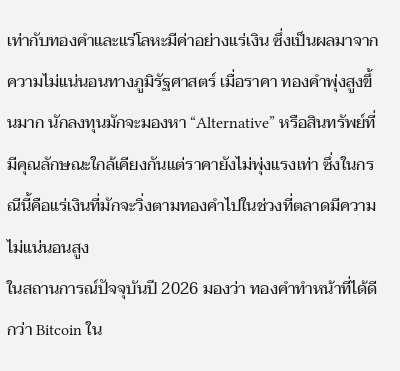เท่ากับทองคำและแร่โลหะมีค่าอย่างแร่เงิน ซึ่งเป็นผลมาจากความไม่แน่นอนทางภูมิรัฐศาสตร์ เมื่อราคา ทองคำพุ่งสูงขึ้นมาก นักลงทุนมักจะมองหา “Alternative” หรือสินทรัพย์ที่มีคุณลักษณะใกล้เคียงกันแต่ราคายังไม่พุ่งแรงเท่า ซึ่งในกรณีนี้คือแร่เงินที่มักจะวิ่งตามทองคำไปในช่วงที่ตลาดมีความไม่แน่นอนสูง
ในสถานการณ์ปัจจุบันปี 2026 มองว่า ทองคำทำหน้าที่ได้ดีกว่า Bitcoin ใน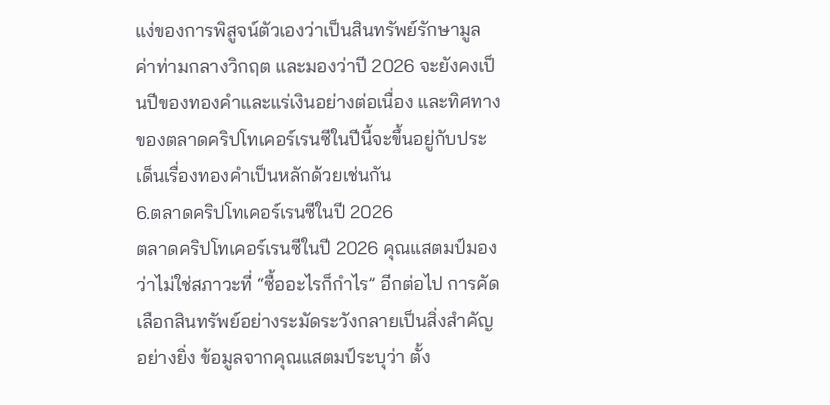แง่ของการพิสูจน์ตัวเองว่าเป็นสินทรัพย์รักษามูลค่าท่ามกลางวิกฤต และมองว่าปี 2026 จะยังคงเป็นปีของทองคำและแร่เงินอย่างต่อเนื่อง และทิศทางของตลาดคริปโทเคอร์เรนซีในปีนี้จะขึ้นอยู่กับประเด็นเรื่องทองคำเป็นหลักด้วยเช่นกัน
6.ตลาดคริปโทเคอร์เรนซีในปี 2026
ตลาดคริปโทเคอร์เรนซีในปี 2026 คุณแสตมป์มองว่าไม่ใช่สภาวะที่ “ซื้ออะไรก็กำไร” อีกต่อไป การคัดเลือกสินทรัพย์อย่างระมัดระวังกลายเป็นสิ่งสำคัญอย่างยิ่ง ข้อมูลจากคุณแสตมป์ระบุว่า ตั้ง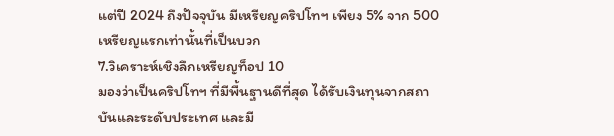แต่ปี 2024 ถึงปัจจุบัน มีเหรียญคริปโทฯ เพียง 5% จาก 500 เหรียญแรกเท่านั้นที่เป็นบวก
7.วิเคราะห์เชิงลึกเหรียญท็อป 10
มองว่าเป็นคริปโทฯ ที่มีพื้นฐานดีที่สุด ได้รับเงินทุนจากสถาบันและระดับประเทศ และมี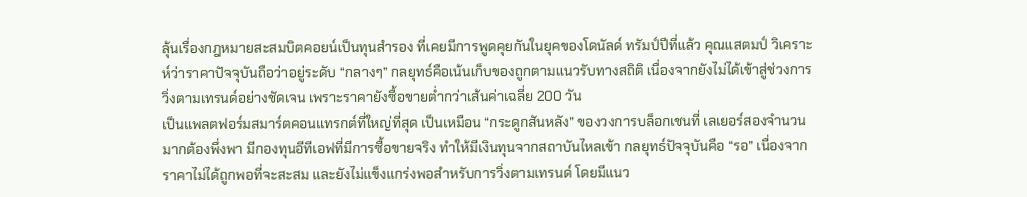ลุ้นเรื่องกฎหมายสะสมบิตคอยน์เป็นทุนสำรอง ที่เคยมีการพูดคุยกันในยุคของโดนัลด์ ทรัมป์ปีที่แล้ว คุณแสตมป์ วิเคราะห์ว่าราคาปัจจุบันถือว่าอยู่ระดับ “กลางๆ” กลยุทธ์คือเน้นเก็บของถูกตามแนวรับทางสถิติ เนื่องจากยังไม่ได้เข้าสู่ช่วงการวิ่งตามเทรนด์อย่างชัดเจน เพราะราคายังซื้อขายต่ำกว่าเส้นค่าเฉลี่ย 200 วัน
เป็นแพลตฟอร์มสมาร์ตคอนแทรกต์ที่ใหญ่ที่สุด เป็นเหมือน “กระดูกสันหลัง” ของวงการบล็อกเชนที่ เลเยอร์สองจำนวนมากต้องพึ่งพา มีกองทุนอีทีเอฟที่มีการซื้อขายจริง ทำให้มีเงินทุนจากสถาบันไหลเข้า กลยุทธ์ปัจจุบันคือ “รอ” เนื่องจากราคาไม่ได้ถูกพอที่จะสะสม และยังไม่แข็งแกร่งพอสำหรับการวิ่งตามเทรนด์ โดยมีแนว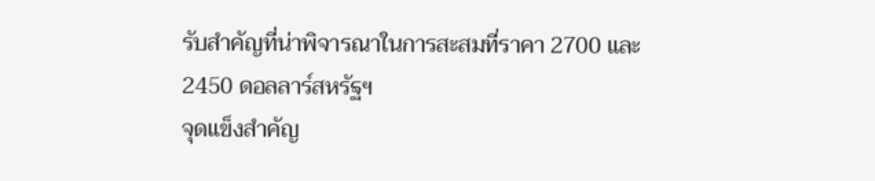รับสำคัญที่น่าพิจารณาในการสะสมที่ราคา 2700 และ 2450 ดอลลาร์สหรัฐฯ
จุดแข็งสำคัญ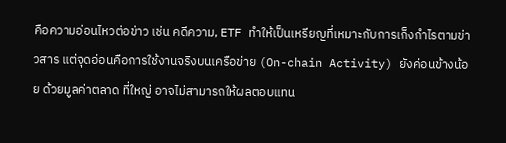คือความอ่อนไหวต่อข่าว เช่น คดีความ, ETF ทำให้เป็นเหรียญที่เหมาะกับการเก็งกำไรตามข่าวสาร แต่จุดอ่อนคือการใช้งานจริงบนเครือข่าย (On-chain Activity) ยังค่อนข้างน้อย ด้วยมูลค่าตลาด ที่ใหญ่ อาจไม่สามารถให้ผลตอบแทน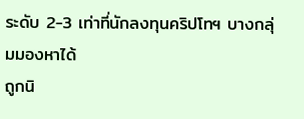ระดับ 2-3 เท่าที่นักลงทุนคริปโทฯ บางกลุ่มมองหาได้
ถูกนิ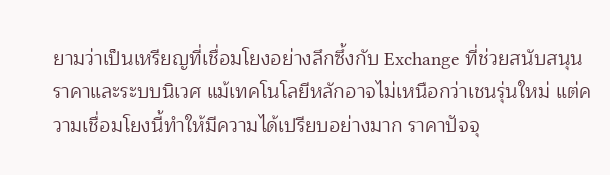ยามว่าเป็นเหรียญที่เชื่อมโยงอย่างลึกซึ้งกับ Exchange ที่ช่วยสนับสนุนราคาและระบบนิเวศ แม้เทคโนโลยีหลักอาจไม่เหนือกว่าเชนรุ่นใหม่ แต่ความเชื่อมโยงนี้ทำให้มีความได้เปรียบอย่างมาก ราคาปัจจุ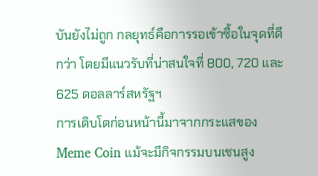บันยังไม่ถูก กลยุทธ์คือการรอเข้าซื้อในจุดที่ดีกว่า โดยมีแนวรับที่น่าสนใจที่ 800, 720 และ 625 ดอลลาร์สหรัฐฯ
การเติบโตก่อนหน้านี้มาจากกระแสของ Meme Coin แม้จะมีกิจกรรมบนเชนสูง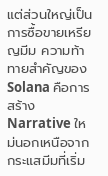แต่ส่วนใหญ่เป็นการซื้อขายเหรียญมีม ความท้าทายสำคัญของ Solana คือการสร้าง Narrative ใหม่นอกเหนือจากกระแสมีมที่เริ่ม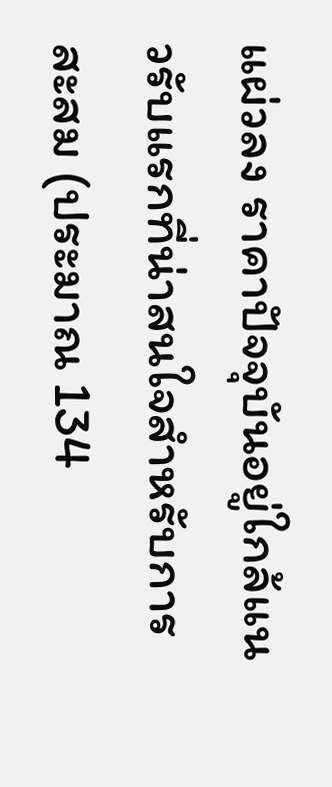แผ่วลง ราคาปัจจุบันอยู่ใกล้แนวรับแรกที่น่าสนใจสำหรับการสะสม (ประมาณ 134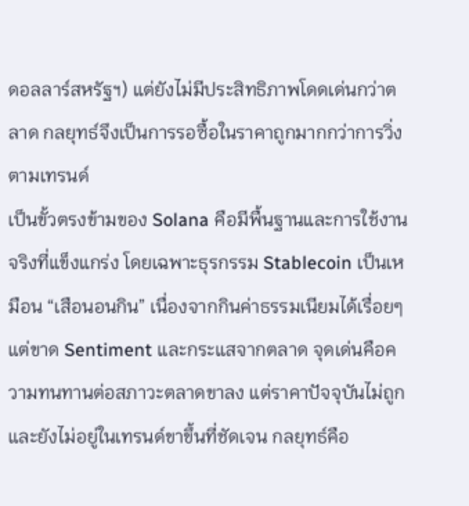ดอลลาร์สหรัฐฯ) แต่ยังไม่มีประสิทธิภาพโดดเด่นกว่าตลาด กลยุทธ์จึงเป็นการรอซื้อในราคาถูกมากกว่าการวิ่งตามเทรนด์
เป็นขั้วตรงข้ามของ Solana คือมีพื้นฐานและการใช้งานจริงที่แข็งแกร่ง โดยเฉพาะธุรกรรม Stablecoin เป็นเหมือน “เสือนอนกิน” เนื่องจากกินค่าธรรมเนียมได้เรื่อยๆ แต่ขาด Sentiment และกระแสจากตลาด จุดเด่นคือความทนทานต่อสภาวะตลาดขาลง แต่ราคาปัจจุบันไม่ถูกและยังไม่อยู่ในเทรนด์ขาขึ้นที่ชัดเจน กลยุทธ์คือ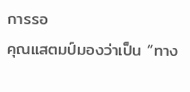การรอ
คุณแสตมป์มองว่าเป็น “ทาง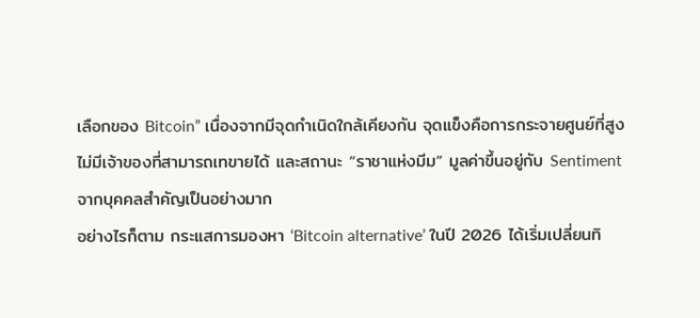เลือกของ Bitcoin” เนื่องจากมีจุดกำเนิดใกล้เคียงกัน จุดแข็งคือการกระจายศูนย์ที่สูง ไม่มีเจ้าของที่สามารถเทขายได้ และสถานะ “ราชาแห่งมีม” มูลค่าขึ้นอยู่กับ Sentiment จากบุคคลสำคัญเป็นอย่างมาก
อย่างไรก็ตาม กระแสการมองหา ‘Bitcoin alternative’ ในปี 2026 ได้เริ่มเปลี่ยนทิ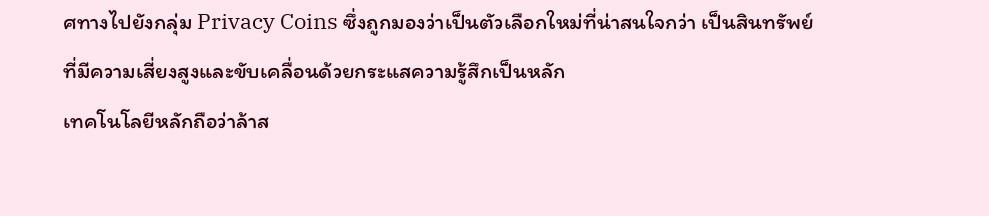ศทางไปยังกลุ่ม Privacy Coins ซึ่งถูกมองว่าเป็นตัวเลือกใหม่ที่น่าสนใจกว่า เป็นสินทรัพย์ที่มีความเสี่ยงสูงและขับเคลื่อนด้วยกระแสความรู้สึกเป็นหลัก
เทคโนโลยีหลักถือว่าล้าส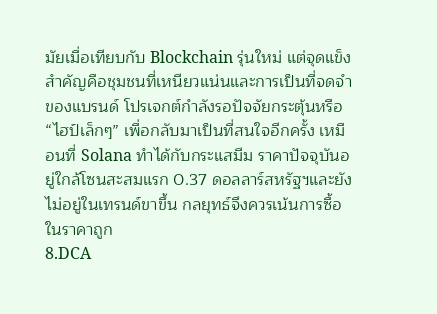มัยเมื่อเทียบกับ Blockchain รุ่นใหม่ แต่จุดแข็งสำคัญคือชุมชนที่เหนียวแน่นและการเป็นที่จดจำของแบรนด์ โปรเจกต์กำลังรอปัจจัยกระตุ้นหรือ “ไฮป์เล็กๆ” เพื่อกลับมาเป็นที่สนใจอีกครั้ง เหมือนที่ Solana ทำได้กับกระแสมีม ราคาปัจจุบันอยู่ใกล้โซนสะสมแรก 0.37 ดอลลาร์สหรัฐฯและยังไม่อยู่ในเทรนด์ขาขึ้น กลยุทธ์จึงควรเน้นการซื้อในราคาถูก
8.DCA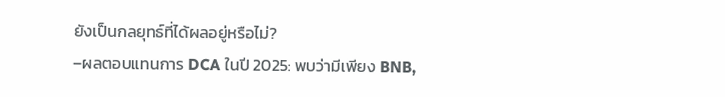ยังเป็นกลยุทธ์ที่ได้ผลอยู่หรือไม่?
–ผลตอบแทนการ DCA ในปี 2025: พบว่ามีเพียง BNB,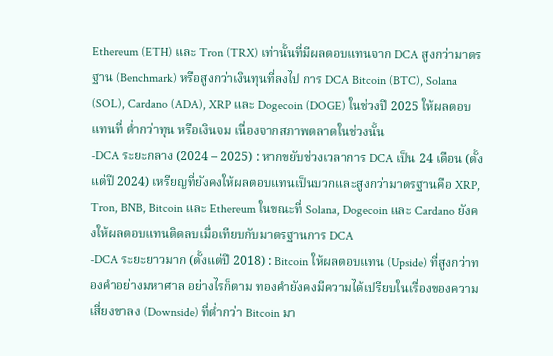Ethereum (ETH) และ Tron (TRX) เท่านั้นที่มีผลตอบแทนจาก DCA สูงกว่ามาตรฐาน (Benchmark) หรือสูงกว่าเงินทุนที่ลงไป การ DCA Bitcoin (BTC), Solana (SOL), Cardano (ADA), XRP และ Dogecoin (DOGE) ในช่วงปี 2025 ให้ผลตอบแทนที่ ต่ำกว่าทุน หรือเงินจม เนื่องจากสภาพตลาดในช่วงนั้น
-DCA ระยะกลาง (2024 – 2025) : หากขยับช่วงเวลาการ DCA เป็น 24 เดือน (ตั้งแต่ปี 2024) เหรียญที่ยังคงให้ผลตอบแทนเป็นบวกและสูงกว่ามาตรฐานคือ XRP, Tron, BNB, Bitcoin และ Ethereum ในขณะที่ Solana, Dogecoin และ Cardano ยังคงให้ผลตอบแทนติดลบเมื่อเทียบกับมาตรฐานการ DCA
-DCA ระยะยาวมาก (ตั้งแต่ปี 2018) : Bitcoin ให้ผลตอบแทน (Upside) ที่สูงกว่าทองคำอย่างมหาศาล อย่างไรก็ตาม ทองคำยังคงมีความได้เปรียบในเรื่องของความเสี่ยงขาลง (Downside) ที่ต่ำกว่า Bitcoin มา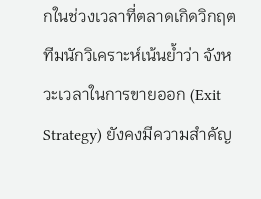กในช่วงเวลาที่ตลาดเกิดวิกฤต
ทีมนักวิเคราะห์เน้นย้ำว่า จังหวะเวลาในการขายออก (Exit Strategy) ยังคงมีความสำคัญ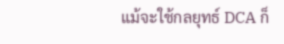แม้จะใช้กลยุทธ์ DCA ก็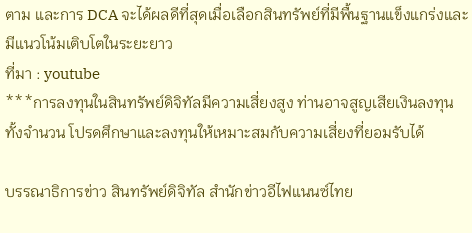ตาม และการ DCA จะได้ผลดีที่สุดเมื่อเลือกสินทรัพย์ที่มีพื้นฐานแข็งแกร่งและมีแนวโน้มเติบโตในระยะยาว
ที่มา : youtube
***การลงทุนในสินทรัพย์ดิจิทัลมีความเสี่ยงสูง ท่านอาจสูญเสียเงินลงทุนทั้งจำนวน โปรดศึกษาและลงทุนให้เหมาะสมกับความเสี่ยงที่ยอมรับได้

บรรณาธิการข่าว สินทรัพย์ดิจิทัล สำนักข่าวอีไฟแนนซ์ไทย